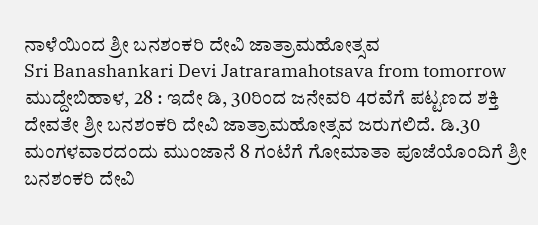ನಾಳೆಯಿಂದ ಶ್ರೀ ಬನಶಂಕರಿ ದೇವಿ ಜಾತ್ರಾಮಹೋತ್ಸವ
Sri Banashankari Devi Jatraramahotsava from tomorrow
ಮುದ್ದೇಬಿಹಾಳ, 28 : ಇದೇ ಡಿ, 30ರಿಂದ ಜನೇವರಿ 4ರವೆಗೆ ಪಟ್ಟಣದ ಶಕ್ತಿ ದೇವತೇ ಶ್ರೀ ಬನಶಂಕರಿ ದೇವಿ ಜಾತ್ರಾಮಹೋತ್ಸವ ಜರುಗಲಿದೆ. ಡಿ.30 ಮಂಗಳವಾರದಂದು ಮುಂಜಾನೆ 8 ಗಂಟೆಗೆ ಗೋಮಾತಾ ಪೂಜೆಯೊಂದಿಗೆ ಶ್ರೀ ಬನಶಂಕರಿ ದೇವಿ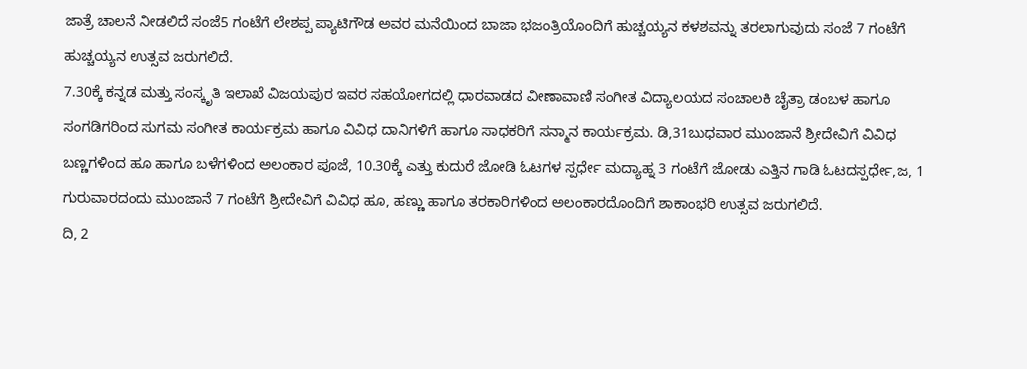ಜಾತ್ರೆ ಚಾಲನೆ ನೀಡಲಿದೆ ಸಂಜೆ5 ಗಂಟೆಗೆ ಲೇಶಪ್ಪ ಪ್ಯಾಟಿಗೌಡ ಅವರ ಮನೆಯಿಂದ ಬಾಜಾ ಭಜಂತ್ರಿಯೊಂದಿಗೆ ಹುಚ್ಚಯ್ಯನ ಕಳಶವನ್ನು ತರಲಾಗುವುದು ಸಂಜೆ 7 ಗಂಟೆಗೆ ಹುಚ್ಚಯ್ಯನ ಉತ್ಸವ ಜರುಗಲಿದೆ.
7.30ಕ್ಕೆ ಕನ್ನಡ ಮತ್ತು ಸಂಸ್ಕೃತಿ ಇಲಾಖೆ ವಿಜಯಪುರ ಇವರ ಸಹಯೋಗದಲ್ಲಿ ಧಾರವಾಡದ ವೀಣಾವಾಣಿ ಸಂಗೀತ ವಿದ್ಯಾಲಯದ ಸಂಚಾಲಕಿ ಚೈತ್ರಾ ಡಂಬಳ ಹಾಗೂ ಸಂಗಡಿಗರಿಂದ ಸುಗಮ ಸಂಗೀತ ಕಾರ್ಯಕ್ರಮ ಹಾಗೂ ವಿವಿಧ ದಾನಿಗಳಿಗೆ ಹಾಗೂ ಸಾಧಕರಿಗೆ ಸನ್ಮಾನ ಕಾರ್ಯಕ್ರಮ. ಡಿ,31ಬುಧವಾರ ಮುಂಜಾನೆ ಶ್ರೀದೇವಿಗೆ ವಿವಿಧ ಬಣ್ಣಗಳಿಂದ ಹೂ ಹಾಗೂ ಬಳೆಗಳಿಂದ ಅಲಂಕಾರ ಪೂಜೆ, 10.30ಕ್ಕೆ ಎತ್ತು ಕುದುರೆ ಜೋಡಿ ಓಟಗಳ ಸ್ಪರ್ಧೇ ಮದ್ಯಾಹ್ನ 3 ಗಂಟೆಗೆ ಜೋಡು ಎತ್ತಿನ ಗಾಡಿ ಓಟದಸ್ಪರ್ಧೇ,ಜ, 1 ಗುರುವಾರದಂದು ಮುಂಜಾನೆ 7 ಗಂಟೆಗೆ ಶ್ರೀದೇವಿಗೆ ವಿವಿಧ ಹೂ, ಹಣ್ಣು ಹಾಗೂ ತರಕಾರಿಗಳಿಂದ ಅಲಂಕಾರದೊಂದಿಗೆ ಶಾಕಾಂಭರಿ ಉತ್ಸವ ಜರುಗಲಿದೆ.
ದಿ, 2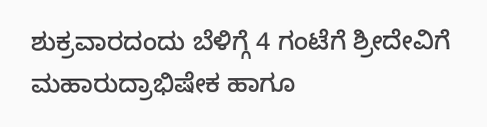ಶುಕ್ರವಾರದಂದು ಬೆಳಿಗ್ಗೆ 4 ಗಂಟೆಗೆ ಶ್ರೀದೇವಿಗೆ ಮಹಾರುದ್ರಾಭಿಷೇಕ ಹಾಗೂ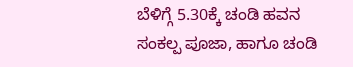ಬೆಳಿಗ್ಗೆ 5.30ಕ್ಕೆ ಚಂಡಿ ಹವನ ಸಂಕಲ್ಪ ಪೂಜಾ, ಹಾಗೂ ಚಂಡಿ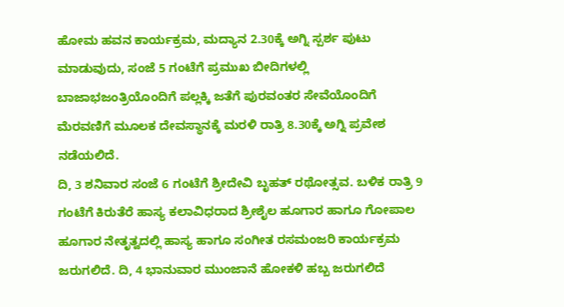ಹೋಮ ಹವನ ಕಾರ್ಯಕ್ರಮ, ಮದ್ಯಾನ 2.30ಕ್ಕೆ ಅಗ್ನಿ ಸ್ಪರ್ಶ ಪುಟು ಮಾಡುವುದು, ಸಂಜೆ 5 ಗಂಟೆಗೆ ಪ್ರಮುಖ ಬೀದಿಗಳಲ್ಲಿ ಬಾಜಾಭಜಂತ್ರಿಯೊಂದಿಗೆ ಪಲ್ಲಕ್ಕಿ ಜತೆಗೆ ಪುರವಂತರ ಸೇವೆಯೊಂದಿಗೆ ಮೆರವಣಿಗೆ ಮೂಲಕ ದೇವಸ್ಥಾನಕ್ಕೆ ಮರಳಿ ರಾತ್ರಿ 8.30ಕ್ಕೆ ಅಗ್ನಿ ಪ್ರವೇಶ ನಡೆಯಲಿದೆ.
ದಿ, 3 ಶನಿವಾರ ಸಂಜೆ 6 ಗಂಟೆಗೆ ಶ್ರೀದೇವಿ ಬೃಹತ್ ರಥೋತ್ಸವ. ಬಳಿಕ ರಾತ್ರಿ 9 ಗಂಟೆಗೆ ಕಿರುತೆರೆ ಹಾಸ್ಯ ಕಲಾವಿಧರಾದ ಶ್ರೀಶೈಲ ಹೂಗಾರ ಹಾಗೂ ಗೋಪಾಲ ಹೂಗಾರ ನೇತೃತ್ವದಲ್ಲಿ ಹಾಸ್ಯ ಹಾಗೂ ಸಂಗೀತ ರಸಮಂಜರಿ ಕಾರ್ಯಕ್ರಮ ಜರುಗಲಿದೆ. ದಿ, 4 ಭಾನುವಾರ ಮುಂಜಾನೆ ಹೋಕಳಿ ಹಬ್ಬ ಜರುಗಲಿದೆ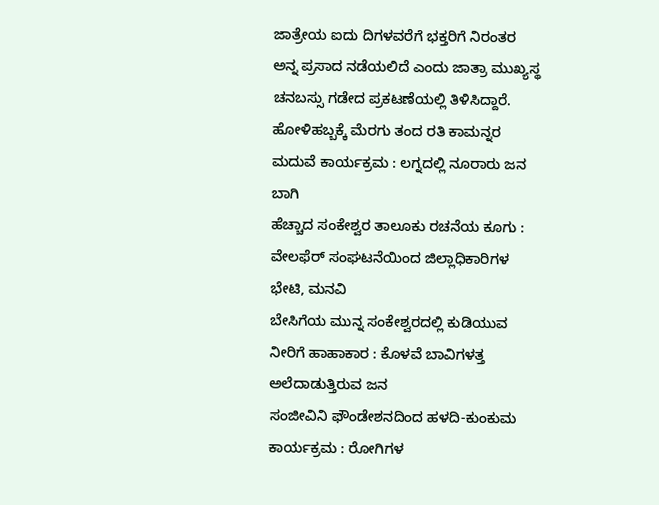ಜಾತ್ರೇಯ ಐದು ದಿಗಳವರೆಗೆ ಭಕ್ತರಿಗೆ ನಿರಂತರ ಅನ್ನ ಪ್ರಸಾದ ನಡೆಯಲಿದೆ ಎಂದು ಜಾತ್ರಾ ಮುಖ್ಯಸ್ಥ ಚನಬಸ್ಸು ಗಡೇದ ಪ್ರಕಟಣೆಯಲ್ಲಿ ತಿಳಿಸಿದ್ದಾರೆ.
ಹೋಳಿಹಬ್ಬಕ್ಕೆ ಮೆರಗು ತಂದ ರತಿ ಕಾಮನ್ನರ ಮದುವೆ ಕಾರ್ಯಕ್ರಮ : ಲಗ್ನದಲ್ಲಿ ನೂರಾರು ಜನ ಬಾಗಿ
ಹೆಚ್ಚಾದ ಸಂಕೇಶ್ವರ ತಾಲೂಕು ರಚನೆಯ ಕೂಗು : ವೇಲಫೆರ್ ಸಂಘಟನೆಯಿಂದ ಜಿಲ್ಲಾಧಿಕಾರಿಗಳ ಭೇಟಿ, ಮನವಿ
ಬೇಸಿಗೆಯ ಮುನ್ನ ಸಂಕೇಶ್ವರದಲ್ಲಿ ಕುಡಿಯುವ ನೀರಿಗೆ ಹಾಹಾಕಾರ : ಕೊಳವೆ ಬಾವಿಗಳತ್ತ ಅಲೆದಾಡುತ್ತಿರುವ ಜನ
ಸಂಜೀವಿನಿ ಫೌಂಡೇಶನದಿಂದ ಹಳದಿ-ಕುಂಕುಮ ಕಾರ್ಯಕ್ರಮ : ರೋಗಿಗಳ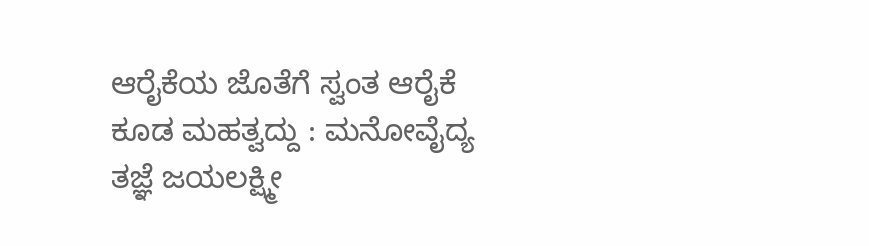ಆರೈಕೆಯ ಜೊತೆಗೆ ಸ್ವಂತ ಆರೈಕೆ ಕೂಡ ಮಹತ್ವದ್ದು : ಮನೋವೈದ್ಯ ತಜ್ಞೆ ಜಯಲಕ್ಷ್ಮೀ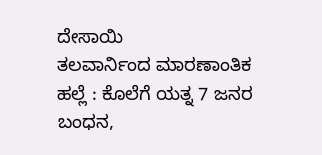ದೇಸಾಯಿ
ತಲವಾರ್ನಿಂದ ಮಾರಣಾಂತಿಕ ಹಲ್ಲೆ : ಕೊಲೆಗೆ ಯತ್ನ 7 ಜನರ ಬಂಧನ,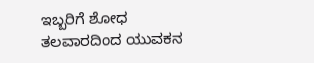ಇಬ್ಬರಿಗೆ ಶೋಧ
ತಲವಾರದಿಂದ ಯುವಕನ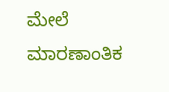ಮೇಲೆ ಮಾರಣಾಂತಿಕ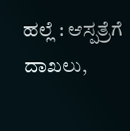ಹಲ್ಲೆ : ಆಸ್ಪತ್ರೆಗೆ ದಾಖಲು,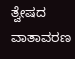ತ್ವೇಷದ ವಾತಾವರಣ